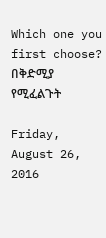Which one you first choose? በቅድሚያ የሚፈልጉት

Friday, August 26, 2016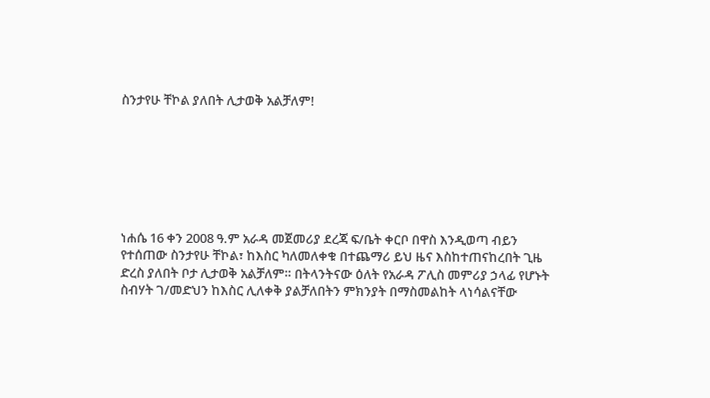ስንታየሁ ቸኮል ያለበት ሊታወቅ አልቻለም!







ነሐሴ 16 ቀን 2008 ዓ.ም አራዳ መጀመሪያ ደረጃ ፍ/ቤት ቀርቦ በዋስ እንዲወጣ ብይን የተሰጠው ስንታየሁ ቸኮል፣ ከእስር ካለመለቀቁ በተጨማሪ ይህ ዜና እስከተጠናከረበት ጊዜ ድረስ ያለበት ቦታ ሊታወቅ አልቻለም። በትላንትናው ዕለት የአራዳ ፖሊስ መምሪያ ኃላፊ የሆኑት ስብሃት ገ/መድህን ከእስር ሊለቀቅ ያልቻለበትን ምክንያት በማስመልከት ላነሳልናቸው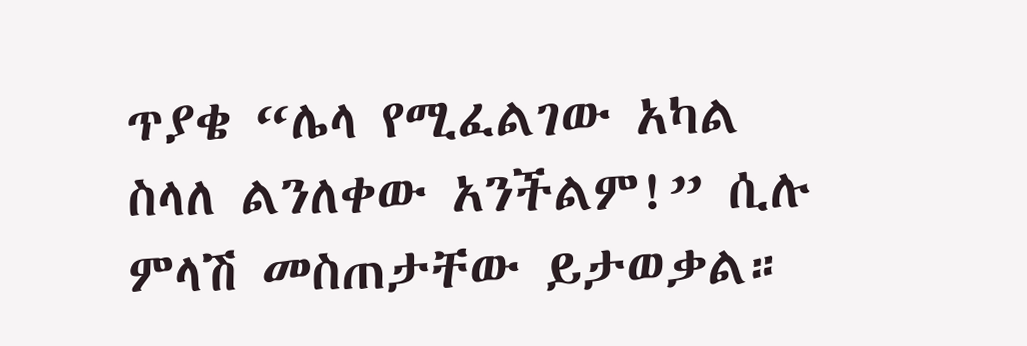ጥያቄ “ሌላ የሚፈልገው አካል ስላለ ልንለቀው አንችልም!” ሲሉ ምላሽ መስጠታቸው ይታወቃል።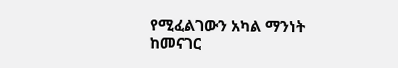የሚፈልገውን አካል ማንነት ከመናገር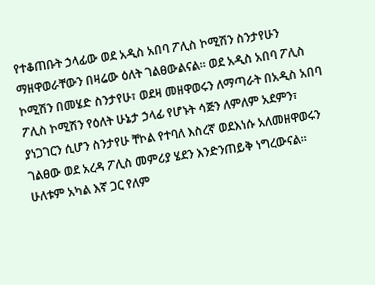የተቆጠቡት ኃላፊው ወደ አዲስ አበባ ፖሊስ ኮሚሽን ስንታየሁን ማዘዋወራቸውን በዛሬው ዕለት ገልፀውልናል። ወደ አዲስ አበባ ፖሊስ ኮሚሽን በመሄድ ስንታየሁ፣ ወደዛ መዘዋወሩን ለማጣራት በአዲስ አበባ ፖሊስ ኮሚሽን የዕለት ሁኔታ ኃላፊ የሆኑት ሳጅን ለምለም አደምን፣ ያነጋገርን ሲሆን ስንታየሁ ቸኮል የተባለ እስረኛ ወደእነሱ አለመዘዋወሩን ገልፀው ወደ አረዳ ፖሊስ መምሪያ ሄደን እንድንጠይቅ ነግረውናል። ሁለቱም አካል እኛ ጋር የለም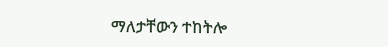ማለታቸውን ተከትሎ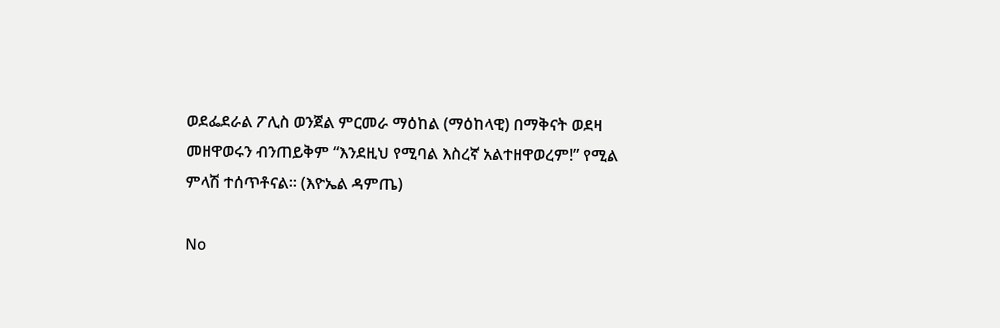ወደፌደራል ፖሊስ ወንጀል ምርመራ ማዕከል (ማዕከላዊ) በማቅናት ወደዛ መዘዋወሩን ብንጠይቅም “እንደዚህ የሚባል እስረኛ አልተዘዋወረም!” የሚል ምላሽ ተሰጥቶናል። (እዮኤል ዳምጤ)

No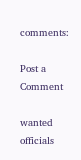comments:

Post a Comment

wanted officials